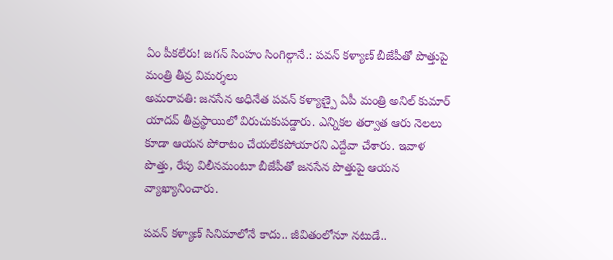ఏం పీకలేరు! జగన్ సింహం సింగిల్గానే.: పవన్ కళ్యాణ్ బీజేపీతో పొత్తుపై మంత్రి తీవ్ర విమర్శలు
అమరావతి: జనసేన అధినేత పవన్ కళ్యాణ్పై ఏపీ మంత్రి అనిల్ కుమార్ యాదవ్ తీవ్రస్థాయిలో విరుచుకుపడ్డారు. ఎన్నికల తర్వాత ఆరు నెలలు కూడా ఆయన పోరాటం చేయలేకపోయారని ఎద్దేవా చేశారు. ఇవాళ పొత్తు, రేపు విలీనమంటూ బీజేపీతో జనసేన పొత్తుపై ఆయన వ్యాఖ్యానించారు.

పవన్ కళ్యాణ్ సినిమాలోనే కాదు.. జీవితంలోనూ నటుడే..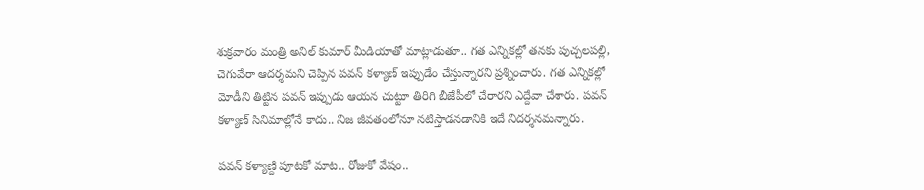శుక్రవారం మంత్రి అనిల్ కుమార్ మీడియాతో మాట్లాడుతూ.. గత ఎన్నికల్లో తనకు పుచ్చలపల్లి, చెగువేరా ఆదర్శమని చెప్పిన పవన్ కళ్యాణ్ ఇప్పుడేం చేస్తున్నారని ప్రశ్నించారు. గత ఎన్నికల్లో మోడీని తిట్టిన పవన్ ఇప్పుడు ఆయన చుట్టూ తిరిగి బీజేపీలో చేరారని ఎద్దేవా చేశారు. పవన్ కళ్యాణ్ సినిమాల్లోనే కాదు.. నిజ జీవతంలోనూ నటిస్తాడనడానికి ఇదే నిదర్శనమన్నారు.

పవన్ కళ్యాణ్ది పూటకో మాట.. రోజుకో వేషం..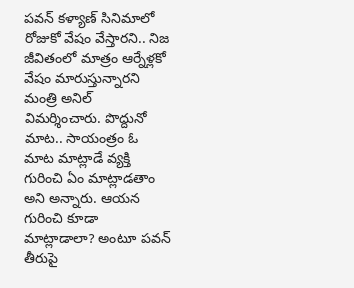పవన్ కళ్యాణ్ సినిమాలో రోజుకో వేషం వేస్తారని.. నిజ జీవితంలో మాత్రం ఆర్నేళ్లకో వేషం మారుస్తున్నారని మంత్రి అనిల్ విమర్శించారు. పొద్దునో మాట.. సాయంత్రం ఓ మాట మాట్లాడే వ్యక్తి గురించి ఏం మాట్లాడతాం అని అన్నారు. ఆయన గురించి కూడా మాట్లాడాలా? అంటూ పవన్ తీరుపై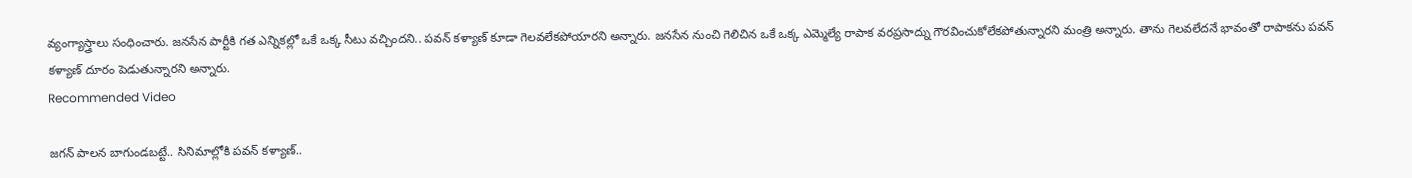వ్యంగ్యాస్త్రాలు సంధించారు. జనసేన పార్టీకి గత ఎన్నికల్లో ఒకే ఒక్క సీటు వచ్చిందని.. పవన్ కళ్యాణ్ కూడా గెలవలేకపోయారని అన్నారు. జనసేన నుంచి గెలిచిన ఒకే ఒక్క ఎమ్మెల్యే రాపాక వరప్రసాద్ను గౌరవించుకోలేకపోతున్నారని మంత్రి అన్నారు. తాను గెలవలేదనే భావంతో రాపాకను పవన్ కళ్యాణ్ దూరం పెడుతున్నారని అన్నారు.
Recommended Video

జగన్ పాలన బాగుండబట్టే.. సినిమాల్లోకి పవన్ కళ్యాణ్..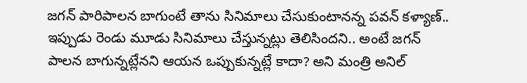జగన్ పారిపాలన బాగుంటే తాను సినిమాలు చేసుకుంటానన్న పవన్ కళ్యాణ్.. ఇప్పుడు రెండు మూడు సినిమాలు చేస్తున్నట్లు తెలిసిందని.. అంటే జగన్ పాలన బాగున్నట్లేనని ఆయన ఒప్పుకున్నట్లే కాదా? అని మంత్రి అనిల్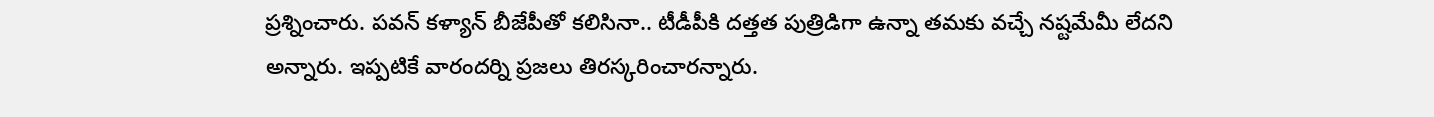ప్రశ్నించారు. పవన్ కళ్యాన్ బీజేపీతో కలిసినా.. టీడీపీకి దత్తత పుత్రిడిగా ఉన్నా తమకు వచ్చే నష్టమేమీ లేదని అన్నారు. ఇప్పటికే వారందర్ని ప్రజలు తిరస్కరించారన్నారు.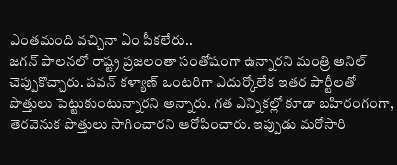ఎంతమంది వచ్చినా ఏం పీకలేరు..
జగన్ పాలనలో రాష్ట్ర ప్రజలంతా సంతోషంగా ఉన్నారని మంత్రి అనిల్ చెప్పుకొచ్చారు. పవన్ కళ్యాణ్ ఒంటరిగా ఎదుర్కోలేక ఇతర పార్టీలతో పొత్తులు పెట్టుకుంటున్నారని అన్నారు. గత ఎన్నికల్లో కూడా బహిరంగంగా, తెరవెనుక పొత్తులు సాగించారని ఆరోపించారు. ఇప్పుడు మరోసారి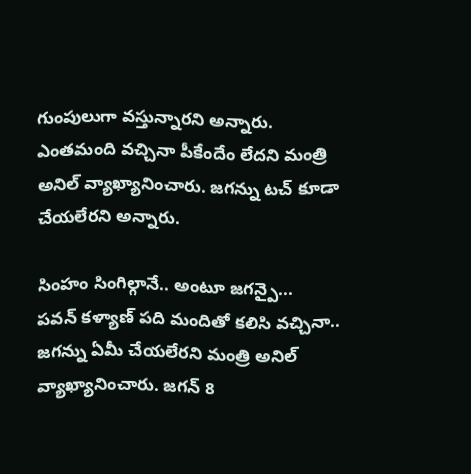గుంపులుగా వస్తున్నారని అన్నారు. ఎంతమంది వచ్చినా పీకేందేం లేదని మంత్రి అనిల్ వ్యాఖ్యానించారు. జగన్ను టచ్ కూడా చేయలేరని అన్నారు.

సింహం సింగిల్గానే.. అంటూ జగన్పై...
పవన్ కళ్యాణ్ పది మందితో కలిసి వచ్చినా.. జగన్ను ఏమీ చేయలేరని మంత్రి అనిల్ వ్యాఖ్యానించారు. జగన్ 8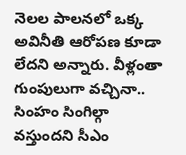నెలల పాలనలో ఒక్క అవినీతి ఆరోపణ కూడా లేదని అన్నారు. వీళ్లంతా గుంపులుగా వచ్చినా.. సింహం సింగిల్గా వస్తుందని సీఎం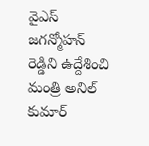వైఎస్ జగన్మోహన్ రెడ్డిని ఉద్దేశించి మంత్రి అనిల్ కుమార్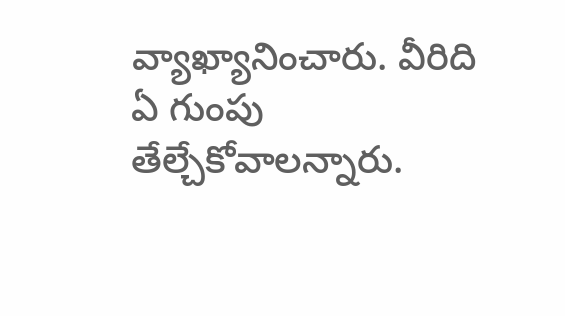వ్యాఖ్యానించారు. వీరిది ఏ గుంపు తేల్చేకోవాలన్నారు.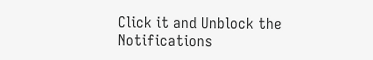Click it and Unblock the Notifications